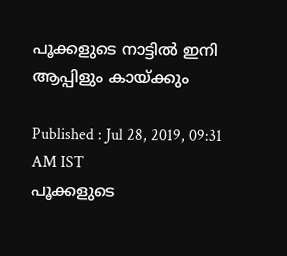പൂക്കളുടെ നാട്ടില്‍ ഇനി ആപ്പിളും കായ്ക്കും

Published : Jul 28, 2019, 09:31 AM IST
പൂക്കളുടെ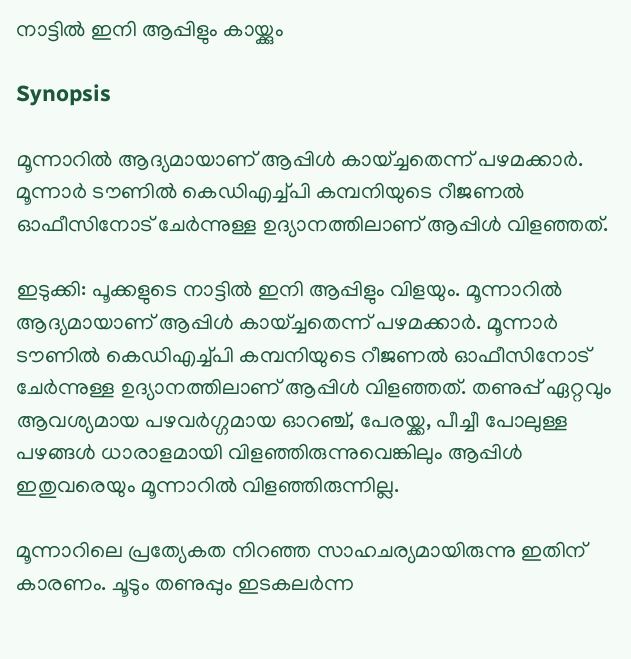നാട്ടില്‍ ഇനി ആപ്പിളും കായ്ക്കും

Synopsis

മൂന്നാറില്‍ ആദ്യമായാണ് ആപ്പിള്‍ കായ്ച്ചതെന്ന് പഴമക്കാര്‍. മൂന്നാര്‍ ടൗണില്‍ കെഡിഎച്ച്പി കമ്പനിയുടെ റീജണല്‍ ഓഫീസിനോട് ചേര്‍ന്നുള്ള ഉദ്യാനത്തിലാണ് ആപ്പിള്‍ വിളഞ്ഞത്.

ഇടുക്കി: പൂക്കളുടെ നാട്ടില്‍ ഇനി ആപ്പിളും വിളയും. മൂന്നാറില്‍ ആദ്യമായാണ് ആപ്പിള്‍ കായ്ച്ചതെന്ന് പഴമക്കാര്‍. മൂന്നാര്‍ ടൗണില്‍ കെഡിഎച്ച്പി കമ്പനിയുടെ റീജണല്‍ ഓഫീസിനോട് ചേര്‍ന്നുള്ള ഉദ്യാനത്തിലാണ് ആപ്പിള്‍ വിളഞ്ഞത്. തണുപ്പ് ഏറ്റവും ആവശ്യമായ പഴവര്‍ഗ്ഗമായ ഓറഞ്ച്, പേരയ്ക്ക, പീച്ചീ പോലുള്ള പഴങ്ങള്‍ ധാരാളമായി വിളഞ്ഞിരുന്നുവെങ്കിലും ആപ്പിള്‍ ഇതുവരെയും മൂന്നാറില്‍ വിളഞ്ഞിരുന്നില്ല.

മൂന്നാറിലെ പ്രത്യേകത നിറഞ്ഞ സാഹചര്യമായിരുന്നു ഇതിന് കാരണം. ചൂടും തണുപ്പും ഇടകലര്‍ന്ന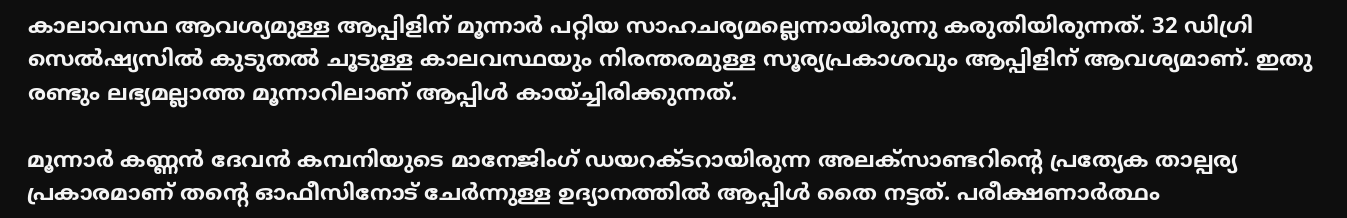കാലാവസ്ഥ ആവശ്യമുള്ള ആപ്പിളിന് മൂന്നാര്‍ പറ്റിയ സാഹചര്യമല്ലെന്നായിരുന്നു കരുതിയിരുന്നത്. 32 ഡിഗ്രി സെല്‍ഷ്യസില്‍ കുടുതല്‍ ചൂടുള്ള കാലവസ്ഥയും നിരന്തരമുള്ള സൂര്യപ്രകാശവും ആപ്പിളിന് ആവശ്യമാണ്. ഇതു രണ്ടും ലഭ്യമല്ലാത്ത മൂന്നാറിലാണ് ആപ്പിള്‍ കായ്ച്ചിരിക്കുന്നത്.

മൂന്നാര്‍ കണ്ണന്‍ ദേവന്‍ കമ്പനിയുടെ മാനേജിംഗ് ഡയറക്ടറായിരുന്ന അലക്‌സാണ്ടറിന്‍റെ പ്രത്യേക താല്പര്യ പ്രകാരമാണ് തന്‍റെ ഓഫീസിനോട് ചേര്‍ന്നുള്ള ഉദ്യാനത്തില്‍ ആപ്പിള്‍ തൈ നട്ടത്. പരീക്ഷണാര്‍ത്ഥം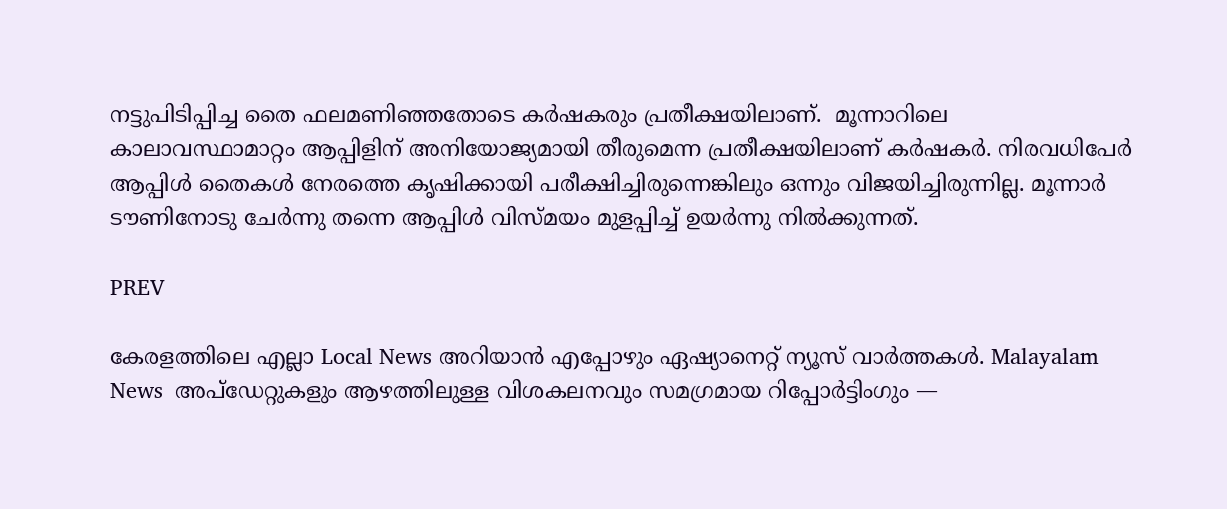നട്ടുപിടിപ്പിച്ച തൈ ഫലമണിഞ്ഞതോടെ കര്‍ഷകരും പ്രതീക്ഷയിലാണ്.  മൂന്നാറിലെ കാലാവസ്ഥാമാറ്റം ആപ്പിളിന് അനിയോജ്യമായി തീരുമെന്ന പ്രതീക്ഷയിലാണ് കര്‍ഷകര്‍. നിരവധിപേര്‍ ആപ്പിള്‍ തൈകള്‍ നേരത്തെ കൃഷിക്കായി പരീക്ഷിച്ചിരുന്നെങ്കിലും ഒന്നും വിജയിച്ചിരുന്നില്ല. മൂന്നാര്‍ ടൗണിനോടു ചേര്‍ന്നു തന്നെ ആപ്പിള്‍ വിസ്മയം മുളപ്പിച്ച് ഉയര്‍ന്നു നില്‍ക്കുന്നത്.

PREV

കേരളത്തിലെ എല്ലാ Local News അറിയാൻ എപ്പോഴും ഏഷ്യാനെറ്റ് ന്യൂസ് വാർത്തകൾ. Malayalam News  അപ്‌ഡേറ്റുകളും ആഴത്തിലുള്ള വിശകലനവും സമഗ്രമായ റിപ്പോർട്ടിംഗും —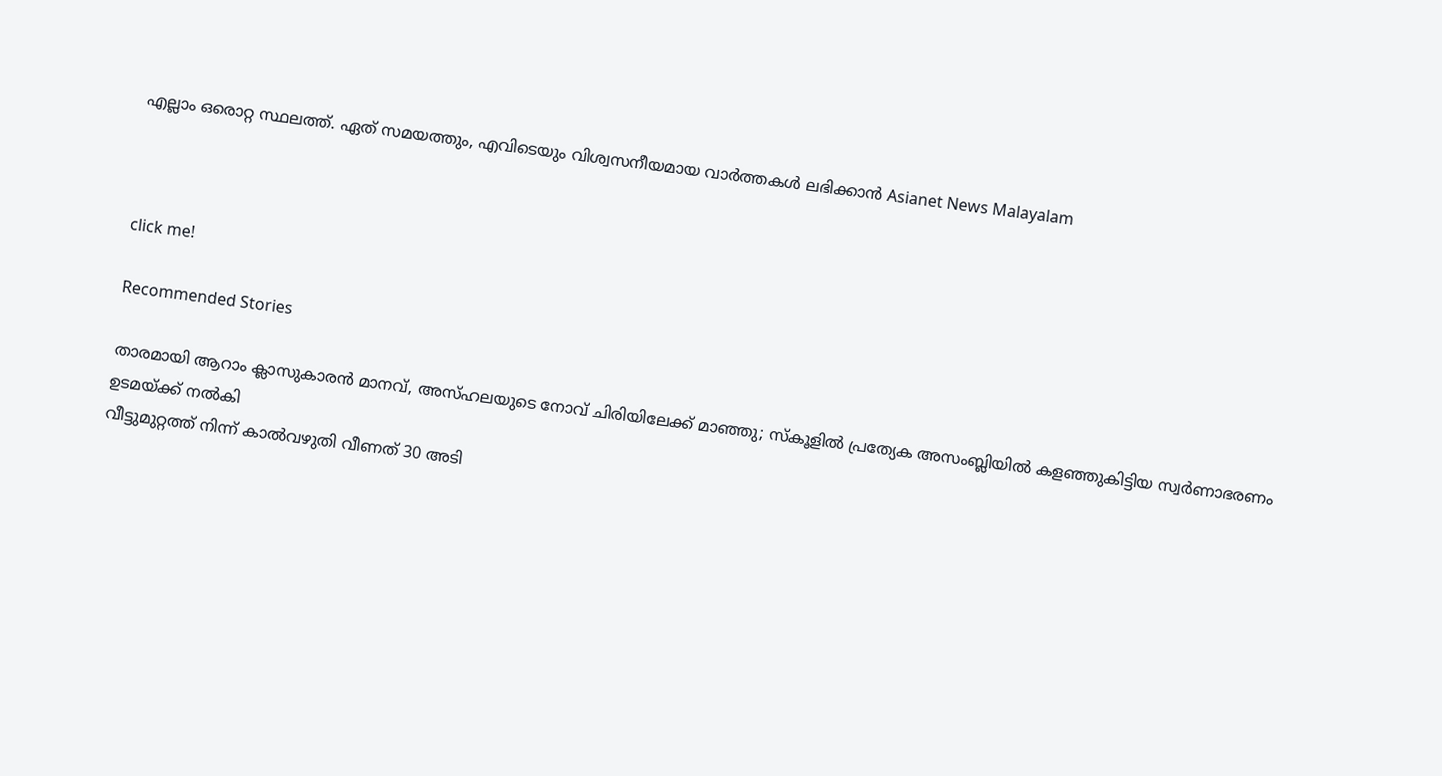എല്ലാം ഒരൊറ്റ സ്ഥലത്ത്. ഏത് സമയത്തും, എവിടെയും വിശ്വസനീയമായ വാർത്തകൾ ലഭിക്കാൻ Asianet News Malayalam



click me!

Recommended Stories

താരമായി ആറാം ക്ലാസുകാരൻ മാനവ്, അസ്‌ഹലയുടെ നോവ് ചിരിയിലേക്ക് മാഞ്ഞു; സ്‌കൂളിൽ പ്രത്യേക അസംബ്ലിയിൽ കളഞ്ഞുകിട്ടിയ സ്വർണാഭരണം ഉടമയ്ക്ക് നൽകി
വീട്ടുമുറ്റത്ത് നിന്ന് കാൽവഴുതി വീണത് 30 അടി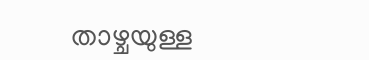താഴ്ചയുള്ള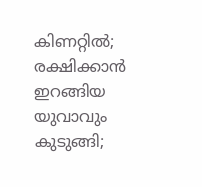കിണറ്റിൽ; രക്ഷിക്കാൻ ഇറങ്ങിയ യുവാവും കുടുങ്ങി;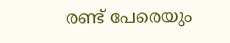രണ്ട് പേരെയും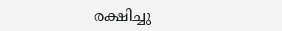രക്ഷിച്ചു